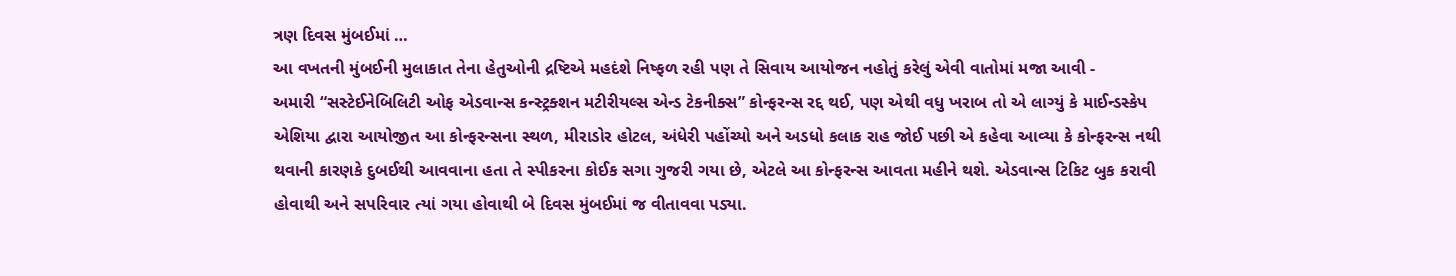ત્રણ દિવસ મુંબઈમાં …
આ વખતની મુંબઈની મુલાકાત તેના હેતુઓની દ્રષ્ટિએ મહદંશે નિષ્ફળ રહી પણ તે સિવાય આયોજન નહોતું કરેલું એવી વાતોમાં મજા આવી -
અમારી “સસ્ટેઈનેબિલિટી ઓફ એડવાન્સ કન્સ્ટ્રક્શન મટીરીયલ્સ એન્ડ ટેકનીક્સ” કોન્ફરન્સ રદ્દ થઈ, પણ એથી વધુ ખરાબ તો એ લાગ્યું કે માઈન્ડસ્કેપ એશિયા દ્વારા આયોજીત આ કોન્ફરન્સના સ્થળ, મીરાડોર હોટલ, અંધેરી પહોંચ્યો અને અડધો કલાક રાહ જોઈ પછી એ કહેવા આવ્યા કે કોન્ફરન્સ નથી થવાની કારણકે દુબઈથી આવવાના હતા તે સ્પીકરના કોઈક સગા ગુજરી ગયા છે, એટલે આ કોન્ફરન્સ આવતા મહીને થશે. એડવાન્સ ટિકિટ બુક કરાવી હોવાથી અને સપરિવાર ત્યાં ગયા હોવાથી બે દિવસ મુંબઈમાં જ વીતાવવા પડ્યા.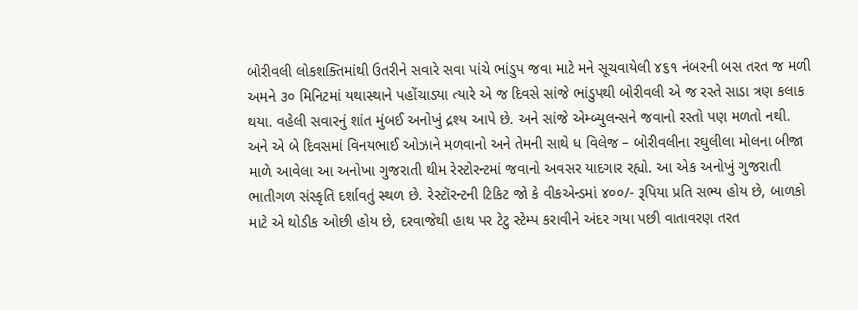બોરીવલી લોકશક્તિમાંથી ઉતરીને સવારે સવા પાંચે ભાંડુપ જવા માટે મને સૂચવાયેલી ૪૬૧ નંબરની બસ તરત જ મળી અમને ૩૦ મિનિટમાં યથાસ્થાને પહોંચાડ્યા ત્યારે એ જ દિવસે સાંજે ભાંડુપથી બોરીવલી એ જ રસ્તે સાડા ત્રણ કલાક થયા. વહેલી સવારનું શાંત મુંબઈ અનોખું દ્રશ્ય આપે છે. અને સાંજે એમ્બ્યુલન્સને જવાનો રસ્તો પણ મળતો નથી.
અને એ બે દિવસમાં વિનયભાઈ ઓઝાને મળવાનો અને તેમની સાથે ધ વિલેજ – બોરીવલીના રઘુલીલા મોલના બીજા માળે આવેલા આ અનોખા ગુજરાતી થીમ રેસ્ટોરન્ટમાં જવાનો અવસર યાદગાર રહ્યો. આ એક અનોખું ગુજરાતી ભાતીગળ સંસ્કૃતિ દર્શાવતું સ્થળ છે. રેસ્ટૉરન્ટની ટિકિટ જો કે વીકએન્ડમાં ૪૦૦/- રૂપિયા પ્રતિ સભ્ય હોય છે, બાળકો માટે એ થોડીક ઓછી હોય છે, દરવાજેથી હાથ પર ટેટુ સ્ટેમ્પ કરાવીને અંદર ગયા પછી વાતાવરણ તરત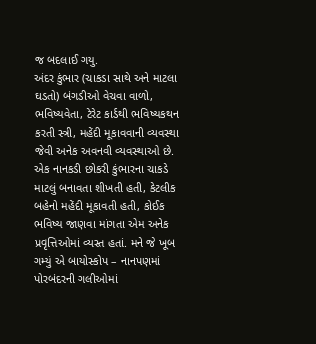જ બદલાઈ ગયુ.
અંદર કુંભાર (ચાકડા સાથે અને માટલા ઘડતો) બંગડીઓ વેચવા વાળો, ભવિષ્યવેતા, ટેરેટ કાર્ડથી ભવિષ્યકથન કરતી સ્ત્રી, મહેંદી મૂકાવવાની વ્યવસ્થા જેવી અનેક અવનવી વ્યવસ્થાઓ છે. એક નાનકડી છોકરી કુંભારના ચાકડે માટલું બનાવતા શીખતી હતી, કેટલીક બહેનો મહેંદી મૂકાવતી હતી, કોઈક ભવિષ્ય જાણવા માંગતા એમ અનેક પ્રવૃત્તિઓમાં વ્યસ્ત હતાં. મને જે ખૂબ ગમ્યું એ બાયોસ્કોપ – નાનપણમાં પોરબંદરની ગલીઓમાં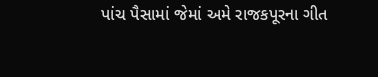પાંચ પૈસામાં જેમાં અમે રાજકપૂરના ગીત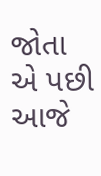જોતા એ પછી આજે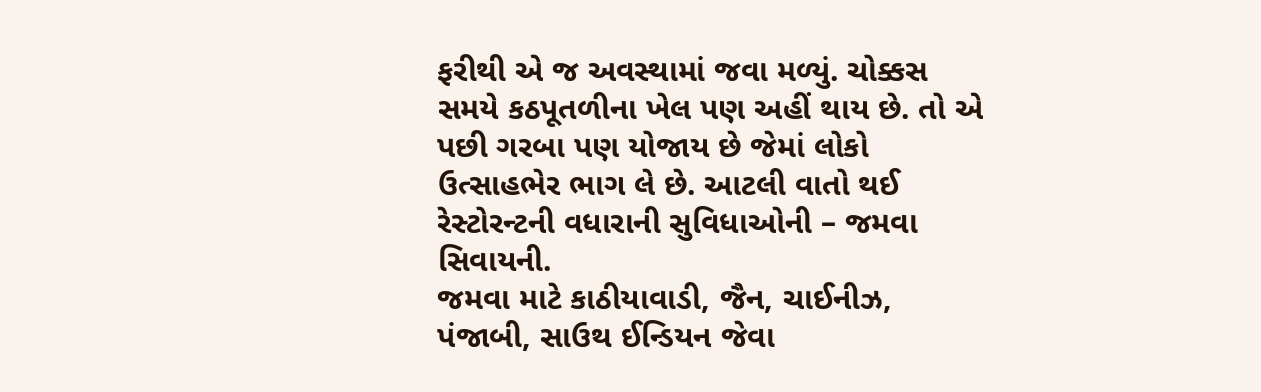ફરીથી એ જ અવસ્થામાં જવા મળ્યું. ચોક્કસ સમયે કઠપૂતળીના ખેલ પણ અહીં થાય છે. તો એ પછી ગરબા પણ યોજાય છે જેમાં લોકો ઉત્સાહભેર ભાગ લે છે. આટલી વાતો થઈ રેસ્ટોરન્ટની વધારાની સુવિધાઓની – જમવા સિવાયની.
જમવા માટે કાઠીયાવાડી, જૈન, ચાઈનીઝ, પંજાબી, સાઉથ ઈન્ડિયન જેવા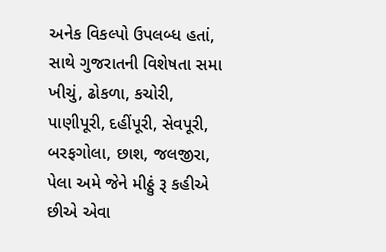અનેક વિકલ્પો ઉપલબ્ધ હતાં, સાથે ગુજરાતની વિશેષતા સમા ખીચું, ઢોકળા, કચોરી, પાણીપૂરી, દહીંપૂરી, સેવપૂરી, બરફગોલા, છાશ, જલજીરા, પેલા અમે જેને મીઠ્ઠું રૂ કહીએ છીએ એવા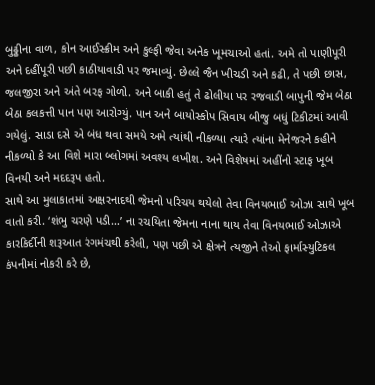બુઢ્ઢીના વાળ, કોન આઈસ્ક્રીમ અને કુલ્ફી જેવા અનેક ખૂમચાઓ હતાં. અમે તો પાણીપૂરી અને દહીંપૂરી પછી કાઠીયાવાડી પર જમાવ્યું. છેલ્લે જૈન ખીચડી અને કઢી, તે પછી છાસ, જલજીરા અને અંતે બરફ ગોળો. અને બાકી હતું તે ઢોલીયા પર રજવાડી બાપુની જેમ બેઠા બેઠા કલકત્તી પાન પણ આરોગ્યું. પાન અને બાયોસ્કોપ સિવાય બીજુ બધું ટિકીટમાં આવી ગયેલું. સાડા દસે એ બંધ થવા સમયે અમે ત્યાંથી નીકળ્યા ત્યારે ત્યાંના મેનેજરને કહીને નીકળ્યો કે આ વિશે મારા બ્લોગમાં અવશ્ય લખીશ. અને વિશેષમાં અહીંનો સ્ટાફ ખૂબ વિનયી અને મદદરૂપ હતો.
સાથે આ મુલાકાતમાં અક્ષરનાદથી જેમનો પરિચય થયેલો તેવા વિનયભાઈ ઓઝા સાથે ખૂબ વાતો કરી. ‘શંભુ ચરણે પડી…’ ના રચયિતા જેમના નાના થાય તેવા વિનયભાઈ ઓઝાએ કારકિર્દીની શરૂઆત રંગમંચથી કરેલી, પણ પછી એ ક્ષેત્રને ત્યજીને તેઓ ફાર્માસ્યુટિકલ કંપનીમાં નોકરી કરે છે,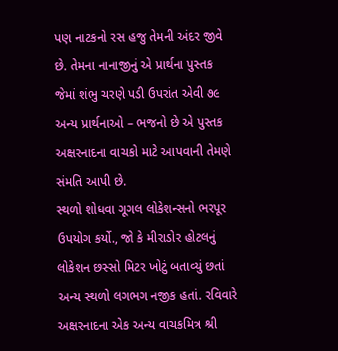પણ નાટકનો રસ હજુ તેમની અંદર જીવે છે. તેમના નાનાજીનું એ પ્રાર્થના પુસ્તક જેમાં શંભુ ચરણે પડી ઉપરાંત એવી ૭૯ અન્ય પ્રાર્થનાઓ – ભજનો છે એ પુસ્તક અક્ષરનાદના વાચકો માટે આપવાની તેમણે સંમતિ આપી છે.
સ્થળો શોધવા ગૂગલ લોકેશન્સનો ભરપૂર ઉપયોગ કર્યો., જો કે મીરાડોર હોટલનું લોકેશન છસ્સો મિટર ખોટું બતાવ્યું છતાં અન્ય સ્થળો લગભગ નજીક હતાં. રવિવારે અક્ષરનાદના એક અન્ય વાચકમિત્ર શ્રી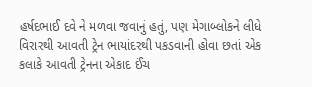હર્ષદભાઈ દવે ને મળવા જવાનું હતું, પણ મેગાબ્લોકને લીધે વિરારથી આવતી ટ્રેન ભાયાંદરથી પકડવાની હોવા છતાં એક કલાકે આવતી ટ્રેનના એકાદ ઈંચ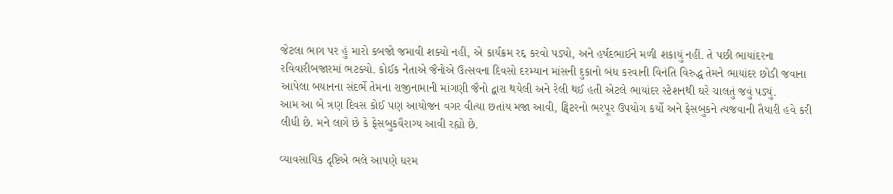જેટલા ભાગ પર હું મારો કબજો જમાવી શક્યો નહીં, એ કાર્યક્રમ રદ્દ કરવો પડ્યો, અને હર્ષદભાઈને મળી શકાયું નહીં. તે પછી ભાયાંદરના રવિવારીબજારમાં ભટક્યો. કોઈક નેતાએ જૈનોએ ઉત્સવના દિવસો દરમ્યાન માંસની દુકાનો બંધ કરવાની વિનંતિ વિરુદ્ધ તેમને ભાયાંદર છોડી જવાના આપેલા બયાનના સંદર્ભે તેમના રાજીનામાની માંગણી જૈનો દ્વારા થયેલી અને રેલી થઈ હતી એટલે ભાયાંદર સ્ટેશનથી ઘરે ચાલતું જવું પડ્યું.
આમ આ બે ત્રણ દિવસ કોઈ પણ આયોજન વગર વીત્યા છતાંય મજા આવી, ટ્વિટરનો ભરપૂર ઉપયોગ કર્યો અને ફેસબુકને ત્યજવાની તૈયારી હવે કરી લીધી છે. મને લાગે છે કે ફેસબુકવૈરાગ્ય આવી રહ્યો છે.

વ્યાવસાયિક દૃષ્ટિએ ભલે આપણે ધરમ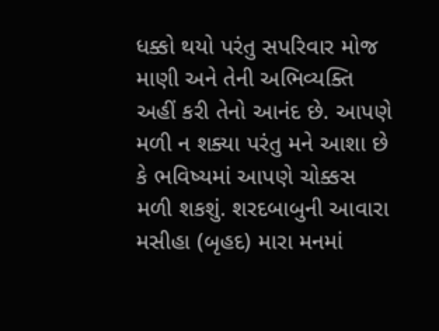ધક્કો થયો પરંતુ સપરિવાર મોજ માણી અને તેની અભિવ્યક્તિ અહીં કરી તેનો આનંદ છે. આપણે મળી ન શક્યા પરંતુ મને આશા છે કે ભવિષ્યમાં આપણે ચોક્કસ મળી શકશું. શરદબાબુની આવારા મસીહા (બૃહદ) મારા મનમાં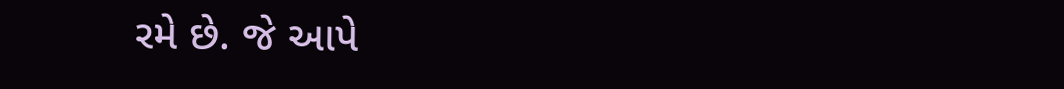રમે છે. જે આપે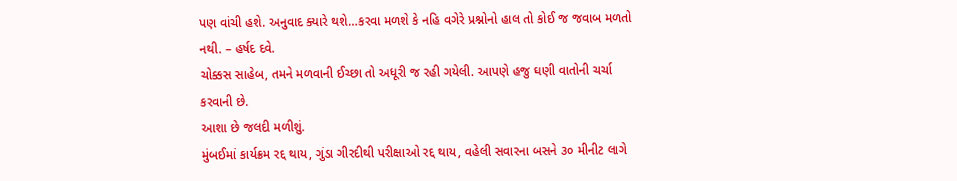પણ વાંચી હશે. અનુવાદ ક્યારે થશે…કરવા મળશે કે નહિ વગેરે પ્રશ્નોનો હાલ તો કોઈ જ જવાબ મળતો નથી. – હર્ષદ દવે.
ચોક્કસ સાહેબ, તમને મળવાની ઈચ્છા તો અધૂરી જ રહી ગયેલી. આપણે હજુ ઘણી વાતોની ચર્ચા કરવાની છે.
આશા છે જલદી મળીશું.
મુંબઈમાં કાર્યક્રમ રદ્દ થાય, ગુંડા ગીરદીથી પરીક્ષાઓ રદ્દ થાય, વહેલી સવારના બસને ૩૦ મીનીટ લાગે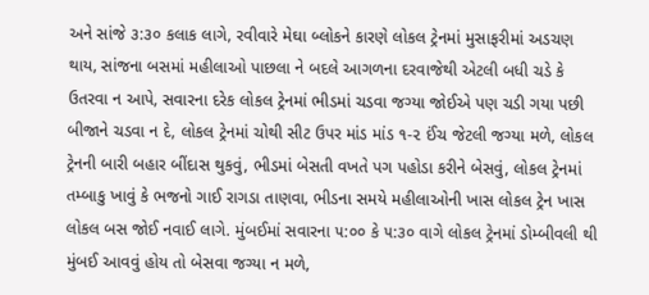અને સાંજે ૩:૩૦ કલાક લાગે, રવીવારે મેઘા બ્લોકને કારણે લોકલ ટ્રેનમાં મુસાફરીમાં અડચણ થાય, સાંજના બસમાં મહીલાઓ પાછલા ને બદલે આગળના દરવાજેથી એટલી બધી ચડે કે ઉતરવા ન આપે, સવારના દરેક લોકલ ટ્રેનમાં ભીડમાં ચડવા જગ્યા જોઈએ પણ ચડી ગયા પછી બીજાને ચડવા ન દે, લોકલ ટ્રેનમાં ચોથી સીટ ઉપર માંડ માંડ ૧-૨ ઈંચ જેટલી જગ્યા મળે, લોકલ ટ્રેનની બારી બહાર બીંદાસ થુકવું, ભીડમાં બેસતી વખતે પગ પહોડા કરીને બેસવું, લોકલ ટ્રેનમાં તમ્બાકુ ખાવું કે ભજનો ગાઈ રાગડા તાણવા, ભીડના સમયે મહીલાઓની ખાસ લોકલ ટ્રેન ખાસ લોકલ બસ જોઈ નવાઈ લાગે. મુંબઈમાં સવારના ૫:૦૦ કે ૫:૩૦ વાગે લોકલ ટ્રેનમાં ડોમ્બીવલી થી મુંબઈ આવવું હોય તો બેસવા જગ્યા ન મળે,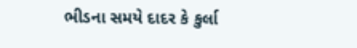ભીડના સમયે દાદર કે કુર્લા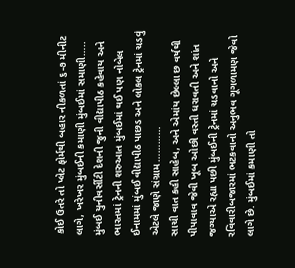કોઈ ઉતરે તો પ્લેટ ફોર્મથી બહાર નીકળતાં ૬-૭ મીનીટ લાગે, ખરેખર મુંબઈની કમાણી મુંબઈમાં સમાણી…..
મુંબઈ યુનીવર્સીટી દેશની જુની વીદ્યાપીઠ કહેવાય અને ભારતમાં ટ્રેનની શરુઆત મુંબઈમાં થઈ પણ નોબેલ ઈનામમાં મુંબઈ વીદ્યાપીઠ પાછડ અને લોકલ ટ્રેનમાં ચડવું એટલે જાણે સંગ્રામ…………
સાચી વાત કહી સાહેબ, અને એમાંય છેલ્લા છ વર્ષથી પીપાવાવ જેવી ખૂબ ઓછી વસ્તી ધરાવતી અને શાંત જગ્યાએ રહ્યા પછી મુંબઈની ટ્રેનમાં ચડવાનો અને રવિવારીબજારમાં ભટકવાનો અનુભવ ગૂગળામણ જેવો લાગે છે. મુંબઈમાં કમાણી તો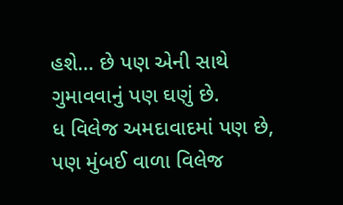હશે… છે પણ એની સાથે ગુમાવવાનું પણ ઘણું છે.
ધ વિલેજ અમદાવાદમાં પણ છે, પણ મુંબઈ વાળા વિલેજ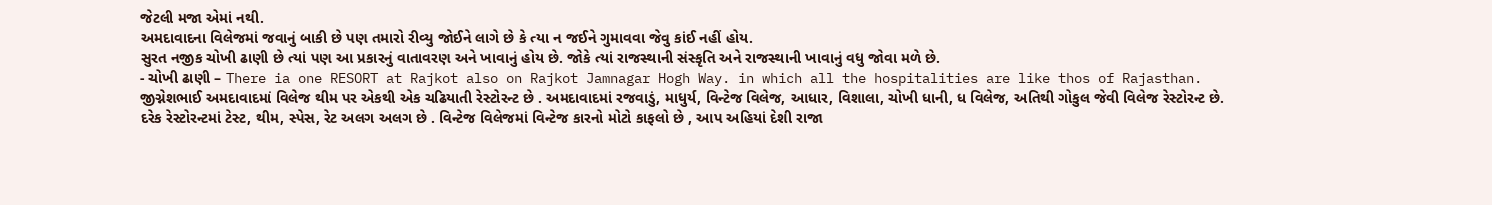જેટલી મજા એમાં નથી.
અમદાવાદના વિલેજમાં જવાનું બાકી છે પણ તમારો રીવ્યુ જોઈને લાગે છે કે ત્યા ન જઈને ગુમાવવા જેવુ કાંઈ નહીં હોય.
સુરત નજીક ચોખી ઢાણી છે ત્યાં પણ આ પ્રકારનું વાતાવરણ અને ખાવાનું હોય છે. જોકે ત્યાં રાજસ્થાની સંસ્કૃતિ અને રાજસ્થાની ખાવાનું વધુ જોવા મળે છે.
- ચોખી ઢાણી – There ia one RESORT at Rajkot also on Rajkot Jamnagar Hogh Way. in which all the hospitalities are like thos of Rajasthan.
જીગ્નેશભાઈ અમદાવાદમાં વિલેજ થીમ પર એકથી એક ચઢિયાતી રેસ્ટોરન્ટ છે . અમદાવાદમાં રજવાડું, માધુર્ય, વિન્ટેજ વિલેજ, આધાર, વિશાલા, ચોખી ધાની, ધ વિલેજ, અતિથી ગોકુલ જેવી વિલેજ રેસ્ટોરન્ટ છે. દરેક રેસ્ટોરન્ટમાં ટેસ્ટ, થીમ, સ્પેસ, રેટ અલગ અલગ છે . વિન્ટેજ વિલેજમાં વિન્ટેજ કારનો મોટો કાફલો છે , આપ અહિયાં દેશી રાજા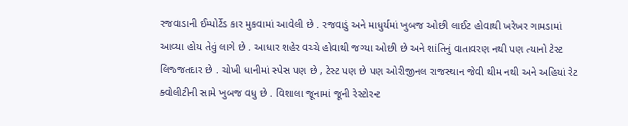રજવાડાની ઈમ્પોર્ટેડ કાર મુકવામાં આવેલી છે . રજવાડું અને માધુર્યમાં ખુબજ ઓછી લાઈટ હોવાથી ખરેખર ગામડામાં આવ્યા હોય તેવું લાગે છે . આધાર શહેર વચ્ચે હોવાથી જગ્યા ઓછી છે અને શાંતિનું વાતાવરણ નથી પણ ત્યાનો ટેસ્ટ લિજ્જતદાર છે . ચોખી ધાનીમાં સ્પેસ પણ છે , ટેસ્ટ પણ છે પણ ઓરીજીનલ રાજસ્થાન જેવી થીમ નથી અને અહિયાં રેટ ક્વોલીટીની સામે ખુબજ વધુ છે . વિશાલા જૂનામાં જૂની રેસ્ટોરન્ટ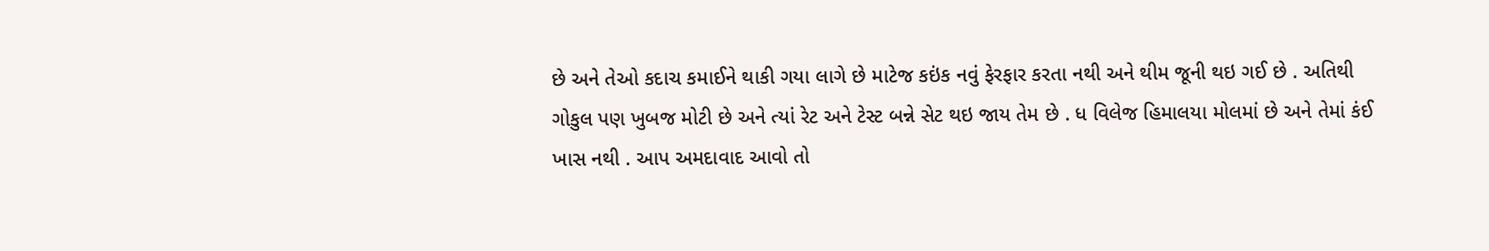છે અને તેઓ કદાચ કમાઈને થાકી ગયા લાગે છે માટેજ કઇંક નવું ફેરફાર કરતા નથી અને થીમ જૂની થઇ ગઈ છે . અતિથી ગોકુલ પણ ખુબજ મોટી છે અને ત્યાં રેટ અને ટેસ્ટ બન્ને સેટ થઇ જાય તેમ છે . ધ વિલેજ હિમાલયા મોલમાં છે અને તેમાં કંઈ ખાસ નથી . આપ અમદાવાદ આવો તો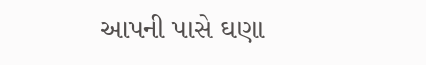આપની પાસે ઘણા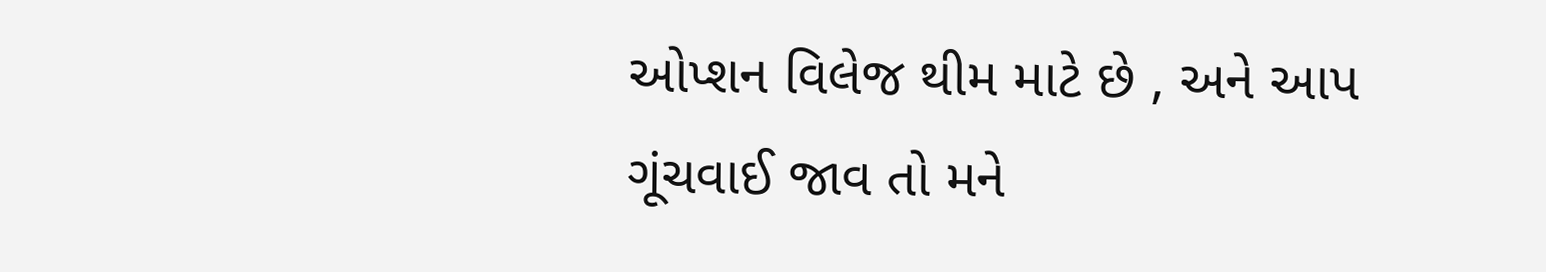ઓપ્શન વિલેજ થીમ માટે છે , અને આપ ગૂંચવાઈ જાવ તો મને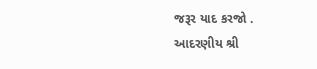જરૂર યાદ કરજો .
આદરણીય શ્રી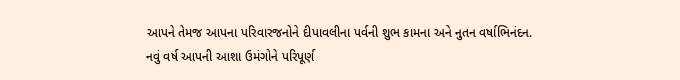આપને તેમજ આપના પરિવારજનોને દીપાવલીના પર્વની શુભ કામના અને નુતન વર્ષાભિનંદન.
નવું વર્ષ આપની આશા ઉમંગોને પરિપૂર્ણ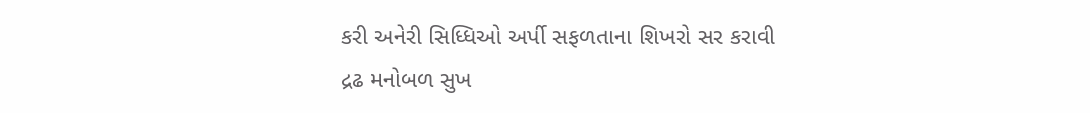કરી અનેરી સિધ્ધિઓ અર્પી સફળતાના શિખરો સર કરાવી
દ્રઢ મનોબળ સુખ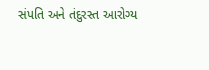સંપતિ અને તંદુરસ્ત આરોગ્ય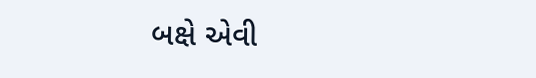બક્ષે એવી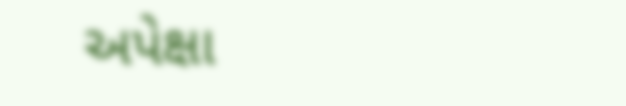અપેક્ષા